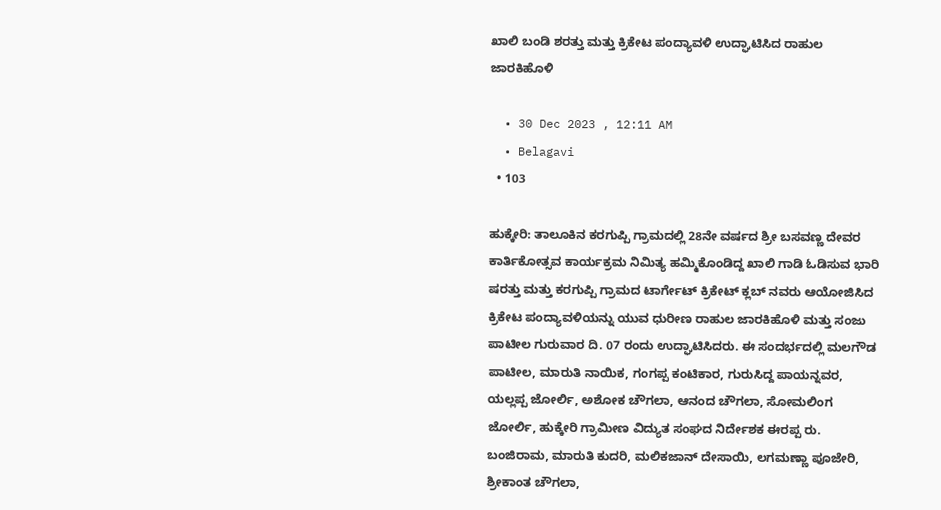ಖಾಲಿ ಬಂಡಿ ಶರತ್ತು ಮತ್ತು ಕ್ರಿಕೇಟ ಪಂದ್ಯಾವಳಿ ಉದ್ಘಾಟಿಸಿದ ರಾಹುಲ ಜಾರಕಿಹೊಳಿ

  • 30 Dec 2023 , 12:11 AM
  • Belagavi
  • 103

ಹುಕ್ಕೇರಿ: ತಾಲೂಕಿನ ಕರಗುಪ್ಪಿ ಗ್ರಾಮದಲ್ಲಿ 28ನೇ ವರ್ಷದ ಶ್ರೀ ಬಸವಣ್ಣ ದೇವರ ಕಾರ್ತಿಕೋತ್ಸವ ಕಾರ್ಯಕ್ರಮ ನಿಮಿತ್ಯ ಹಮ್ಮಿಕೊಂಡಿದ್ದ ಖಾಲಿ ಗಾಡಿ ಓಡಿಸುವ ಭಾರಿ ಷರತ್ತು ಮತ್ತು ಕರಗುಪ್ಪಿ ಗ್ರಾಮದ ಟಾರ್ಗೇಟ್ ಕ್ರಿಕೇಟ್ ಕ್ಲಬ್ ನವರು ಆಯೋಜಿಸಿದ ಕ್ರಿಕೇಟ ಪಂದ್ಯಾವಳಿಯನ್ನು ಯುವ ಧುರೀಣ ರಾಹುಲ ಜಾರಕಿಹೊಳಿ ಮತ್ತು ಸಂಜು ಪಾಟೀಲ ಗುರುವಾರ ದಿ. 07 ರಂದು ಉದ್ಘಾಟಿಸಿದರು. ಈ ಸಂದರ್ಭದಲ್ಲಿ ಮಲಗೌಡ ಪಾಟೀಲ, ಮಾರುತಿ ನಾಯಿಕ, ಗಂಗಪ್ಪ ಕಂಟಿಕಾರ, ಗುರುಸಿದ್ದ ಪಾಯನ್ನವರ, ಯಲ್ಲಪ್ಪ ಜೋರ್ಲಿ, ಅಶೋಕ ಚೌಗಲಾ, ಆನಂದ ಚೌಗಲಾ, ಸೋಮಲಿಂಗ ಜೋರ್ಲಿ, ಹುಕ್ಕೇರಿ ಗ್ರಾಮೀಣ ವಿದ್ಯುತ ಸಂಘದ ನಿರ್ದೇಶಕ ಈರಪ್ಪ ರು. ಬಂಜಿರಾಮ, ಮಾರುತಿ ಕುದರಿ, ಮಲಿಕಜಾನ್ ದೇಸಾಯಿ, ಲಗಮಣ್ಣಾ ಪೂಜೇರಿ, ಶ್ರೀಕಾಂತ ಚೌಗಲಾ,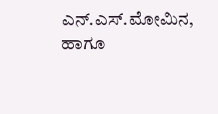ಎನ್.ಎಸ್.ಮೋಮಿನ, ಹಾಗೂ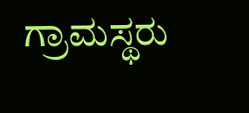ಗ್ರಾಮಸ್ಥರು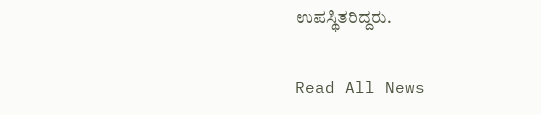ಉಪಸ್ಥಿತರಿದ್ದರು.

Read All News